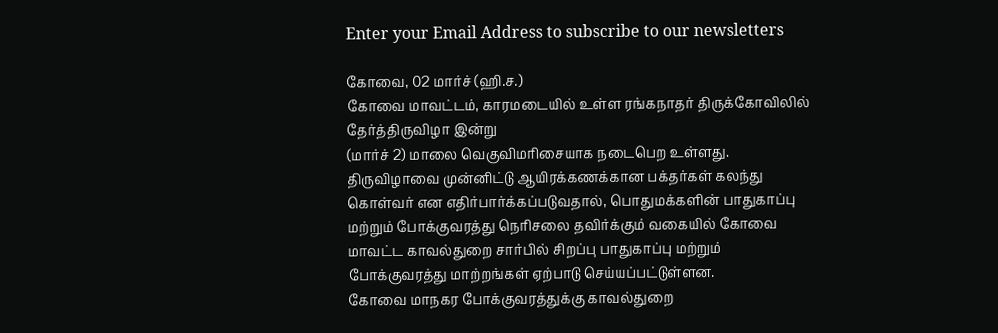Enter your Email Address to subscribe to our newsletters

கோவை, 02 மார்ச் (ஹி.ச.)
கோவை மாவட்டம், காரமடையில் உள்ள ரங்கநாதர் திருக்கோவிலில் தேர்த்திருவிழா இன்று
(மார்ச் 2) மாலை வெகுவிமரிசையாக நடைபெற உள்ளது.
திருவிழாவை முன்னிட்டு ஆயிரக்கணக்கான பக்தர்கள் கலந்து கொள்வர் என எதிர்பார்க்கப்படுவதால், பொதுமக்களின் பாதுகாப்பு மற்றும் போக்குவரத்து நெரிசலை தவிர்க்கும் வகையில் கோவை மாவட்ட காவல்துறை சார்பில் சிறப்பு பாதுகாப்பு மற்றும் போக்குவரத்து மாற்றங்கள் ஏற்பாடு செய்யப்பட்டுள்ளன.
கோவை மாநகர போக்குவரத்துக்கு காவல்துறை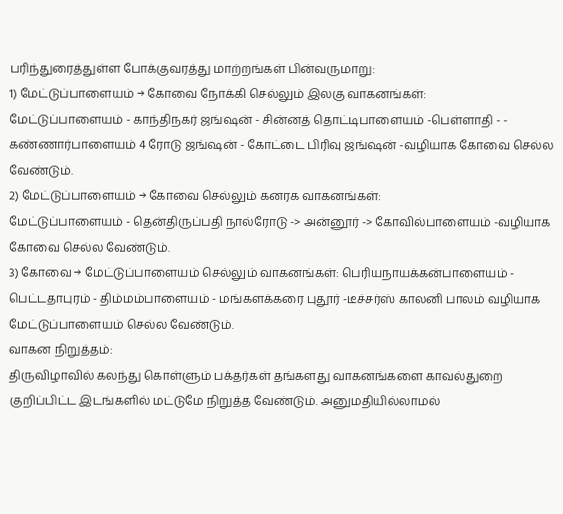பரிந்துரைத்துள்ள போக்குவரத்து மாற்றங்கள் பின்வருமாறு:
1) மேட்டுப்பாளையம் → கோவை நோக்கி செல்லும் இலகு வாகனங்கள்:
மேட்டுப்பாளையம் - காந்திநகர் ஜங்ஷன் - சின்னத் தொட்டிபாளையம் -பெள்ளாதி - - கண்ணார்பாளையம் 4 ரோடு ஜங்ஷன் - கோட்டை பிரிவு ஜங்ஷன் -வழியாக கோவை செல்ல வேண்டும்.
2) மேட்டுப்பாளையம் → கோவை செல்லும் கனரக வாகனங்கள்:
மேட்டுப்பாளையம் - தென்திருப்பதி நால்ரோடு -> அன்னூர் -> கோவில்பாளையம் -வழியாக கோவை செல்ல வேண்டும்.
3) கோவை → மேட்டுப்பாளையம் செல்லும் வாகனங்கள்: பெரியநாயக்கன்பாளையம் - பெட்டதாபுரம் - திம்மம்பாளையம் - மங்களக்கரை புதூர் -டீச்சர்ஸ் காலனி பாலம் வழியாக மேட்டுப்பாளையம் செல்ல வேண்டும்.
வாகன நிறுத்தம்:
திருவிழாவில் கலந்து கொள்ளும் பக்தர்கள் தங்களது வாகனங்களை காவல்துறை குறிப்பிட்ட இடங்களில் மட்டுமே நிறுத்த வேண்டும். அனுமதியில்லாமல்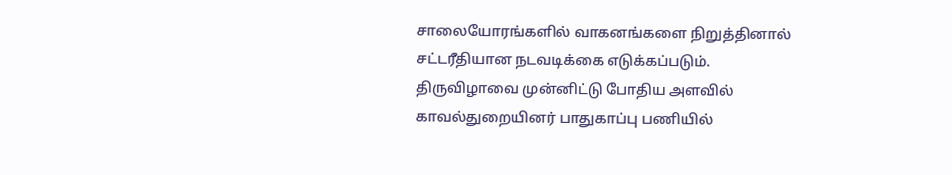சாலையோரங்களில் வாகனங்களை நிறுத்தினால் சட்டரீதியான நடவடிக்கை எடுக்கப்படும்.
திருவிழாவை முன்னிட்டு போதிய அளவில் காவல்துறையினர் பாதுகாப்பு பணியில்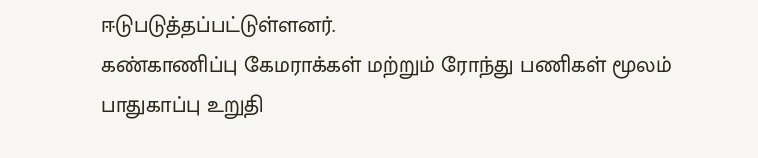ஈடுபடுத்தப்பட்டுள்ளனர்.
கண்காணிப்பு கேமராக்கள் மற்றும் ரோந்து பணிகள் மூலம் பாதுகாப்பு உறுதி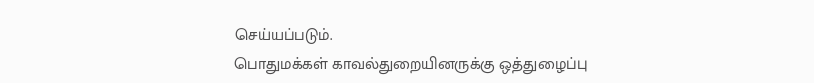செய்யப்படும்.
பொதுமக்கள் காவல்துறையினருக்கு ஒத்துழைப்பு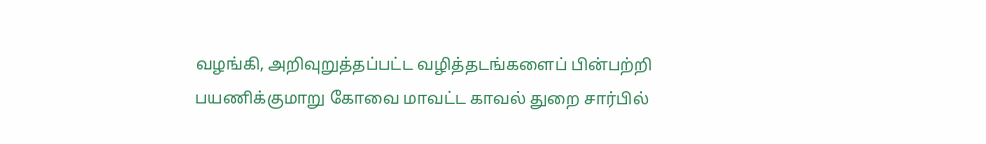வழங்கி, அறிவுறுத்தப்பட்ட வழித்தடங்களைப் பின்பற்றி பயணிக்குமாறு கோவை மாவட்ட காவல் துறை சார்பில்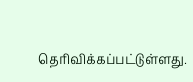தெரிவிக்கப்பட்டுள்ளது.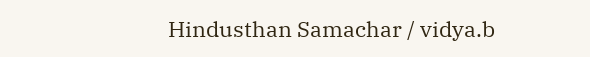Hindusthan Samachar / vidya.b